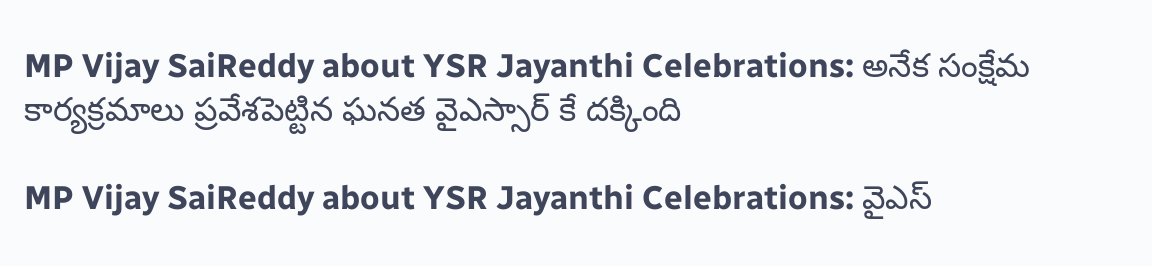MP Vijay SaiReddy about YSR Jayanthi Celebrations: అనేక సంక్షేమ కార్యక్రమాలు ప్రవేశపెట్టిన ఘనత వైఎస్సార్ కే దక్కింది

MP Vijay SaiReddy about YSR Jayanthi Celebrations: వైఎస్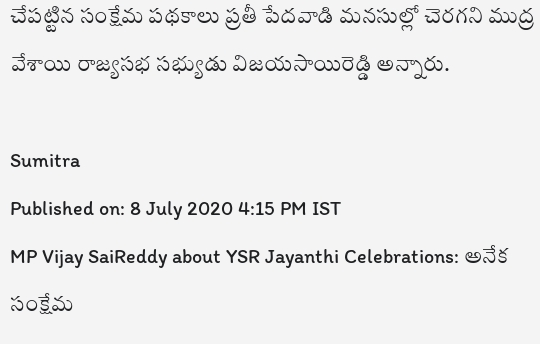చేపట్టిన సంక్షేమ పథకాలు ప్రతీ పేదవాడి మనసుల్లో చెరగని ముద్ర వేశాయి రాజ్యసభ సభ్యుడు విజయసాయిరెడ్డి అన్నారు.

Sumitra
Published on: 8 July 2020 4:15 PM IST
MP Vijay SaiReddy about YSR Jayanthi Celebrations: అనేక సంక్షేమ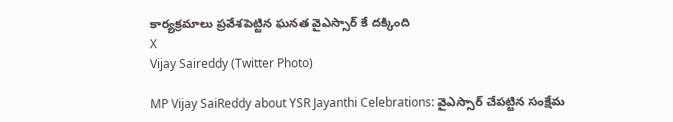కార్యక్రమాలు ప్రవేశపెట్టిన ఘనత వైఎస్సార్ కే దక్కింది
X
Vijay Saireddy (Twitter Photo)

MP Vijay SaiReddy about YSR Jayanthi Celebrations: వైఎస్సార్ చేపట్టిన సంక్షేమ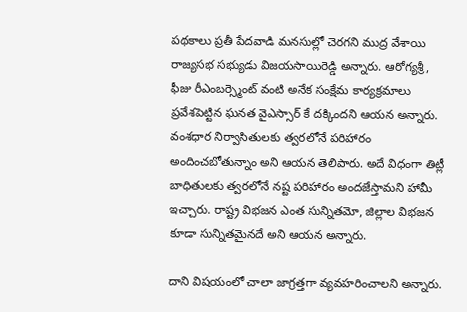పథకాలు ప్రతీ పేదవాడి మనసుల్లో చెరగని ముద్ర వేశాయి రాజ్యసభ సభ్యుడు విజయసాయిరెడ్డి అన్నారు. ఆరోగ్యశ్రీ, ఫీజు రీఎంబర్స్మెంట్ వంటి అనేక సంక్షేమ కార్యక్రమాలు ప్రవేశపెట్టిన ఘనత వైఎస్సార్ కే దక్కిందని ఆయన అన్నారు. వంశధార నిర్వాసితులకు త్వరలోనే పరిహారం అందించబోతున్నాం అని ఆయన తెలిపారు. అదే విధంగా తిట్లీ బాధితులకు త్వరలోనే నష్ట పరిహారం అందజేస్తామని హామీ ఇచ్చారు. రాష్ట్ర విభజన ఎంత సున్నితమో, జిల్లాల విభజన కూడా సున్నితమైనదే అని ఆయన అన్నారు.

దాని విషయంలో చాలా జాగ్రత్తగా వ్యవహరించాలని అన్నారు.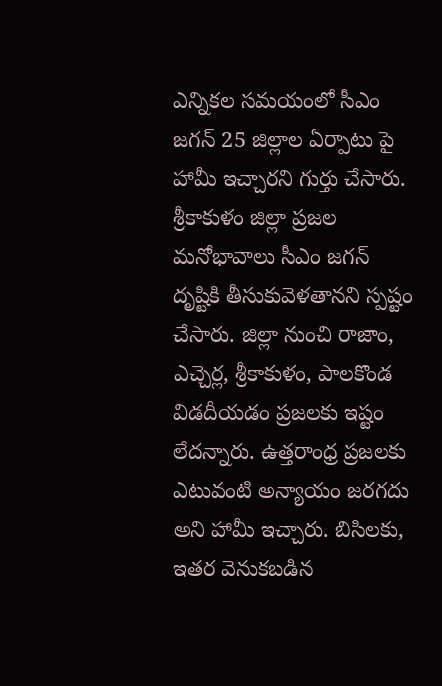ఎన్నికల సమయంలో సీఎం జగన్ 25 జిల్లాల ఏర్పాటు పై హామీ ఇచ్చారని గుర్తు చేసారు. శ్రీకాకుళం జిల్లా ప్రజల మనోభావాలు సీఎం జగన్ దృష్టికి తీసుకువెళతానని స్పష్టం చేసారు. జిల్లా నుంచి రాజాం, ఎచ్చెర్ల, శ్రీకాకుళం, పాలకొండ విడదీయడం ప్రజలకు ఇష్టం లేదన్నారు. ఉత్తరాంధ్ర ప్రజలకు ఎటువంటి అన్యాయం జరగదు అని హామీ ఇచ్చారు. బిసిలకు, ఇతర వెనుకబడిన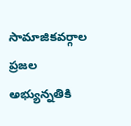సామాజికవర్గాల ప్రజల అభ్యున్నతికి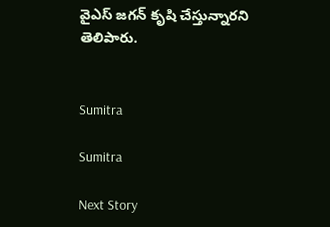వైఎస్ జగన్ కృషి చేస్తున్నారని తెలిపారు.


Sumitra

Sumitra

Next Story